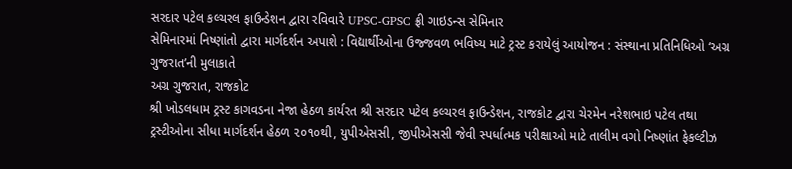સરદાર પટેલ કલ્ચરલ ફાઉન્ડેશન દ્વારા રવિવારે UPSC-GPSC ફ્રી ગાઇડન્સ સેમિનાર
સેમિનારમાં નિષ્ણાંતો દ્વારા માર્ગદર્શન અપાશે : વિદ્યાર્થીઓના ઉજ્જવળ ભવિષ્ય માટે ટ્રસ્ટ કરાયેલું આયોજન : સંસ્થાના પ્રતિનિધિઓ ‘અગ્ર ગુજરાત’ની મુલાકાતે
અગ્ર ગુજરાત, રાજકોટ
શ્રી ખોડલધામ ટ્રસ્ટ કાગવડના નેજા હેઠળ કાર્યરત શ્રી સરદાર પટેલ કલ્ચરલ ફાઉન્ડેશન, રાજકોટ દ્વારા ચેરમેન નરેશભાઇ પટેલ તથા ટ્રસ્ટીઓના સીધા માર્ગદર્શન હેઠળ ૨૦૧૦થી, યુપીએસસી, જીપીએસસી જેવી સ્પર્ધાત્મક પરીક્ષાઓ માટે તાલીમ વગો નિષ્ણાંત ફેકલ્ટીઝ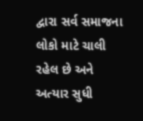દ્વારા સર્વ સમાજના લોકો માટે ચાલી રહેલ છે અને અત્યાર સુધી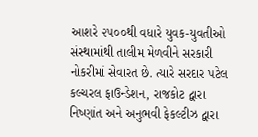આશરે ૨૫૦૦થી વધારે યુવક-યુવતીઓ સંસ્થામાંથી તાલીમ મેળવીને સરકારી નોકરીમાં સેવારત છે. ત્યારે સરદાર પટેલ કલ્ચરલ ફાઉન્ડેશન, રાજકોટ દ્વારા નિષ્ણાંત અને અનુભવી ફેકલ્ટીઝ દ્વારા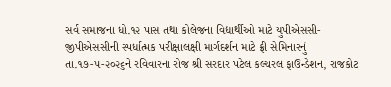સર્વ સમાજના ધો.૧૨ પાસ તથા કોલેજના વિદ્યાર્થીઓ માટે યુપીએસસી-જીપીએસસીની સ્પર્ધાત્મક પરીક્ષાલક્ષી માર્ગદર્શન માટે ફ્રી સેમિનારનું તા.૧૭-૫-૨૦૨૬ને રવિવારના રોજ શ્રી સરદાર પટેલ કલ્ચરલ ફાઉન્ડેશન, રાજકોટ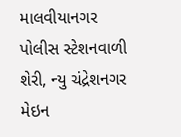માલવીયાનગર પોલીસ સ્ટેશનવાળી શેરી, ન્યુ ચંદ્રેશનગર મેઇન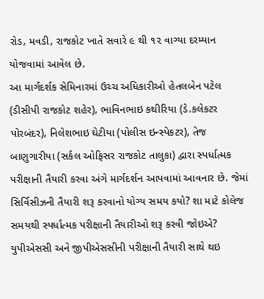રોડ, મવડી, રાજકોટ ખાતે સવારે ૯ થી ૧૨ વાગ્યા દરમ્યાન યોજવામાં આવેલ છે.
આ માર્ગદર્શક સેમિનારમાં ઉચ્ચ અધિકારીઓ હેતલબેન પટેલ (ડીસીપી રાજકોટ શહેર), ભાવિનભાઇ કથીરિયા (ડે.કલેકટર પોરબંદર), નિલેશભાઇ ઘેટીયા (પોલીસ ઇન્સ્પેકટર), તેજ બાણુગારીયા (સર્કલ ઓફિસર રાજકોટ તાલુકા) દ્વારા સ્પર્ધાત્મક પરીક્ષાની તૈયારી કરવા અંગે માર્ગદર્શન આપવામાં આવનાર છે. જેમાં સિર્વિસીઝની તૈયારી શરૂ કરવાનો યોગ્ય સમય કયો? શા માટે કોલેજ સમયથી સ્પર્ધાત્મક પરીક્ષાની તૈયારીઓ શરૂ કરવી જોઇએ? યુપીએસસી અને જીપીએસસીની પરીક્ષાની તૈયારી સાથે થઇ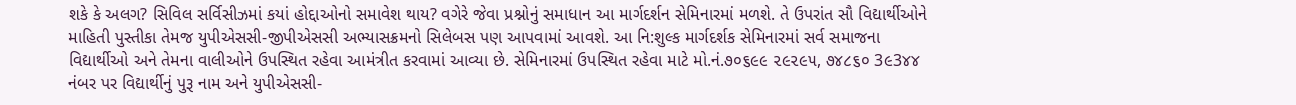શકે કે અલગ? સિવિલ સર્વિસીઝમાં કયાં હોદ્દાઓનો સમાવેશ થાય? વગેરે જેવા પ્રશ્નોનું સમાધાન આ માર્ગદર્શન સેમિનારમાં મળશે. તે ઉપરાંત સૌ વિદ્યાર્થીઓને માહિતી પુસ્તીકા તેમજ યુપીએસસી-જીપીએસસી અભ્યાસક્રમનો સિલેબસ પણ આપવામાં આવશે. આ નિ:શુલ્ક માર્ગદર્શક સેમિનારમાં સર્વ સમાજના વિદ્યાર્થીઓ અને તેમના વાલીઓને ઉપસ્થિત રહેવા આમંત્રીત કરવામાં આવ્યા છે. સેમિનારમાં ઉપસ્થિત રહેવા માટે મો.નં.૭૦૬૯૯ ૨૯૨૯૫, ૭૪૮૬૦ 3૯3૪૪ નંબર પર વિદ્યાર્થીનું પુરૂ નામ અને યુપીએસસી-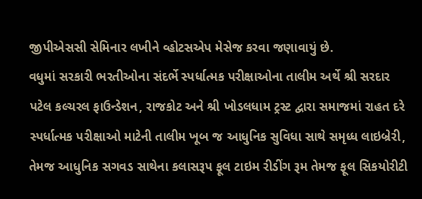જીપીએસસી સેમિનાર લખીને વ્હોટસએપ મેસેજ કરવા જણાવાયું છે.
વધુમાં સરકારી ભરતીઓના સંદર્ભે સ્પર્ધાત્મક પરીક્ષાઓના તાલીમ અર્થે શ્રી સરદાર પટેલ કલ્ચરલ ફાઉન્ડેશન, રાજકોટ અને શ્રી ખોડલધામ ટ્રસ્ટ દ્વારા સમાજમાં રાહત દરે સ્પર્ધાત્મક પરીક્ષાઓ માટેની તાલીમ ખૂબ જ આધુનિક સુવિધા સાથે સમૃધ્ધ લાઇબ્રેરી, તેમજ આધુનિક સગવડ સાથેના કલાસરૂપ ફૂલ ટાઇમ રીડીંગ રૂમ તેમજ ફૂલ સિકયોરીટી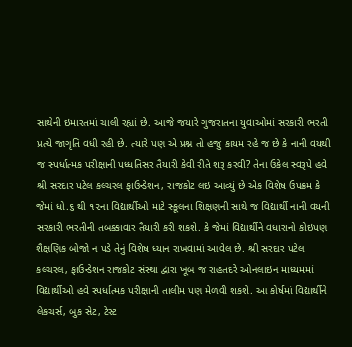સાથેની ઇમારતમાં ચાલી રહ્યાં છે. આજે જયારે ગુજરાતના યુવાઓમાં સરકારી ભરતી પ્રત્યે જાગૃતિ વધી રહી છે. ત્યારે પણ એ પ્રશ્ન તો હજુ કાયમ રહે જ છે કે નાની વયથી જ સ્પર્ધાત્મક પરીક્ષાની પધ્ધતિસર તૈયારી કેવી રીતે શરૂ કરવી? તેના ઉકેલ સ્વરૂપે હવે શ્રી સરદાર પટેલ કલ્ચરલ ફાઉન્ડેશન, રાજકોટ લઇ આવ્યું છે એક વિશેષ ઉપક્રમ કે જેમાં ધો.૬ થી ૧૨ના વિદ્યાર્થીઓ માટે સ્કૂલના શિક્ષણની સાથે જ વિદ્યાર્થી નાની વયની સરકારી ભરતીની તબક્કાવાર તૈયારી કરી શકશે. કે જેમાં વિદ્યાર્થીને વધારાનો કોઇપણ શૈક્ષણિક બોજો ન પડે તેનું વિશેષ ધ્યાન રાખવામાં આવેલ છે. શ્રી સરદાર પટેલ કલ્ચરલ, ફાઉન્ડેશન રાજકોટ સંસ્થા દ્વારા ખૂબ જ રાહતદરે ઓનલાઇન માધ્યમમાં વિદ્યાર્થીઓ હવે સ્પર્ધાત્મક પરીક્ષાની તાલીમ પણ મેળવી શકશે. આ કોર્ષમાં વિદ્યાર્થીને લેકચર્સ, બુક સેટ, ટેસ્ટ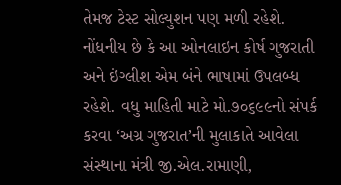તેમજ ટેસ્ટ સોલ્યુશન પણ મળી રહેશે. નોંધનીય છે કે આ ઓનલાઇન કોર્ષ ગુજરાતી અને ઇંગ્લીશ એમ બંને ભાષામાં ઉપલબ્ધ રહેશે. વધુ માહિતી માટે મો.૭૦૬૯૯નો સંપર્ક કરવા ‘અગ્ર ગુજરાત’ની મુલાકાતે આવેલા સંસ્થાના મંત્રી જી.એલ.રામાણી,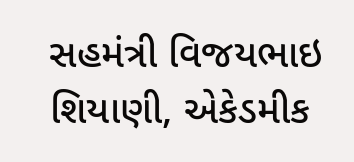સહમંત્રી વિજયભાઇ શિયાણી, એકેડમીક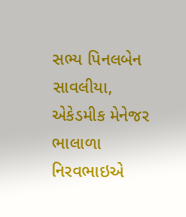સભ્ય પિનલબેન સાવલીયા, એકેડમીક મેનેજર ભાલાળા નિરવભાઇએ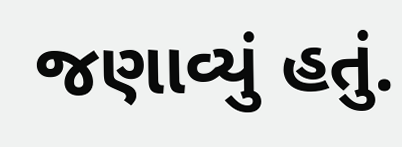જણાવ્યું હતું.